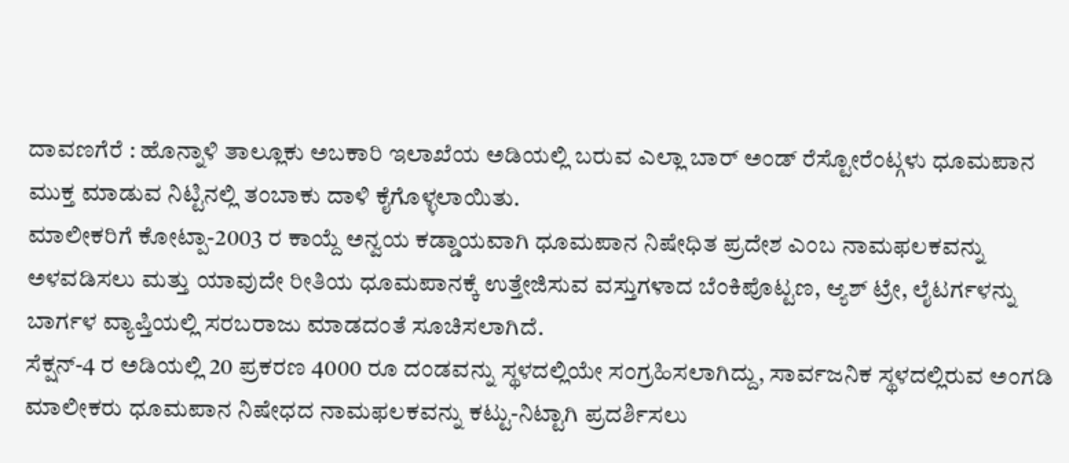ದಾವಣಗೆರೆ : ಹೊನ್ನಾಳಿ ತಾಲ್ಲೂಕು ಅಬಕಾರಿ ಇಲಾಖೆಯ ಅಡಿಯಲ್ಲಿ ಬರುವ ಎಲ್ಲಾ ಬಾರ್ ಅಂಡ್ ರೆಸ್ಟೋರೆಂಟ್ಗಳು ಧೂಮಪಾನ ಮುಕ್ತ ಮಾಡುವ ನಿಟ್ಟಿನಲ್ಲಿ ತಂಬಾಕು ದಾಳಿ ಕೈಗೊಳ್ಳಲಾಯಿತು.
ಮಾಲೀಕರಿಗೆ ಕೋಟ್ಪಾ-2003 ರ ಕಾಯ್ದೆ ಅನ್ವಯ ಕಡ್ಡಾಯವಾಗಿ ಧೂಮಪಾನ ನಿಷೇಧಿತ ಪ್ರದೇಶ ಎಂಬ ನಾಮಫಲಕವನ್ನು ಅಳವಡಿಸಲು ಮತ್ತು ಯಾವುದೇ ರೀತಿಯ ಧೂಮಪಾನಕ್ಕೆ ಉತ್ತೇಜಿಸುವ ವಸ್ತುಗಳಾದ ಬೆಂಕಿಪೊಟ್ಟಣ, ಆ್ಯಶ್ ಟ್ರೇ, ಲೈಟರ್ಗಳನ್ನು ಬಾರ್ಗಳ ವ್ಯಾಪ್ತಿಯಲ್ಲಿ ಸರಬರಾಜು ಮಾಡದಂತೆ ಸೂಚಿಸಲಾಗಿದೆ.
ಸೆಕ್ಷನ್-4 ರ ಅಡಿಯಲ್ಲಿ 20 ಪ್ರಕರಣ 4000 ರೂ ದಂಡವನ್ನು ಸ್ಥಳದಲ್ಲಿಯೇ ಸಂಗ್ರಹಿಸಲಾಗಿದ್ದು, ಸಾರ್ವಜನಿಕ ಸ್ಥಳದಲ್ಲಿರುವ ಅಂಗಡಿ ಮಾಲೀಕರು ಧೂಮಪಾನ ನಿಷೇಧದ ನಾಮಫಲಕವನ್ನು ಕಟ್ಟು-ನಿಟ್ಟಾಗಿ ಪ್ರದರ್ಶಿಸಲು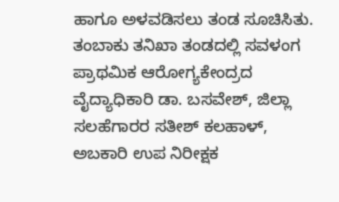ಹಾಗೂ ಅಳವಡಿಸಲು ತಂಡ ಸೂಚಿಸಿತು.
ತಂಬಾಕು ತನಿಖಾ ತಂಡದಲ್ಲಿ ಸವಳಂಗ ಪ್ರಾಥಮಿಕ ಆರೋಗ್ಯಕೇಂದ್ರದ ವೈದ್ಯಾಧಿಕಾರಿ ಡಾ. ಬಸವೇಶ್, ಜಿಲ್ಲಾ ಸಲಹೆಗಾರರ ಸತೀಶ್ ಕಲಹಾಳ್, ಅಬಕಾರಿ ಉಪ ನಿರೀಕ್ಷಕ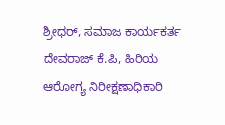ಶ್ರೀಧರ್, ಸಮಾಜ ಕಾರ್ಯಕರ್ತ ದೇವರಾಜ್ ಕೆ.ಪಿ, ಹಿರಿಯ ಆರೋಗ್ಯ ನಿರೀಕ್ಷಣಾಧಿಕಾರಿ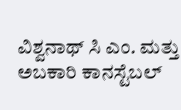ವಿಶ್ವನಾಥ್ ಸಿ ಎಂ. ಮತ್ತು ಅಬಕಾರಿ ಕಾನಸ್ಟೆಬಲ್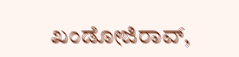ಖಂಡೋಜಿರಾವ್,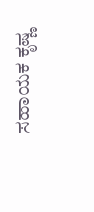ಸಹಾಯಕ ಕೃಷ್ಣ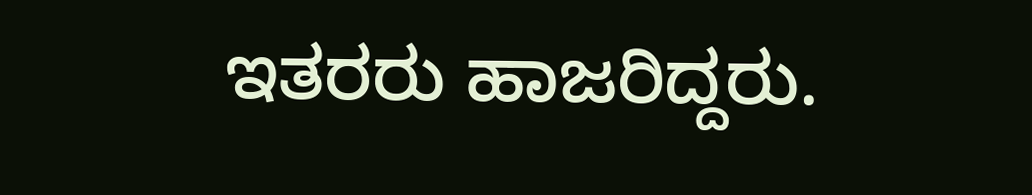ಇತರರು ಹಾಜರಿದ್ದರು.